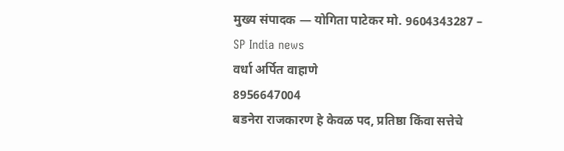मुख्य संपादक — योगिता पाटेकर मो. 9604343287 – SP India news
वर्धा अर्पित वाहाणे
8956647004
बडनेरा राजकारण हे केवळ पद, प्रतिष्ठा किंवा सत्तेचे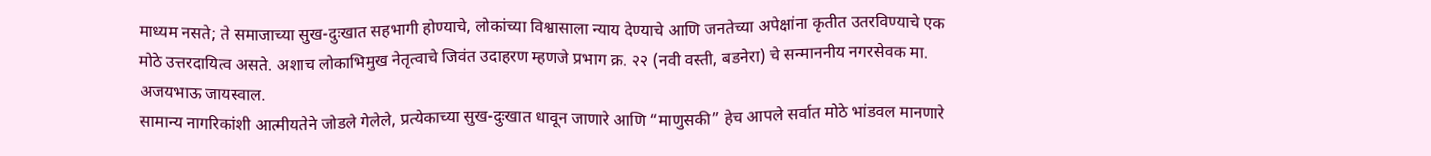माध्यम नसते; ते समाजाच्या सुख-दुःखात सहभागी होण्याचे, लोकांच्या विश्वासाला न्याय देण्याचे आणि जनतेच्या अपेक्षांना कृतीत उतरविण्याचे एक मोठे उत्तरदायित्व असते. अशाच लोकाभिमुख नेतृत्वाचे जिवंत उदाहरण म्हणजे प्रभाग क्र. २२ (नवी वस्ती, बडनेरा) चे सन्माननीय नगरसेवक मा. अजयभाऊ जायस्वाल.
सामान्य नागरिकांशी आत्मीयतेने जोडले गेलेले, प्रत्येकाच्या सुख-दुःखात धावून जाणारे आणि “माणुसकी” हेच आपले सर्वात मोठे भांडवल मानणारे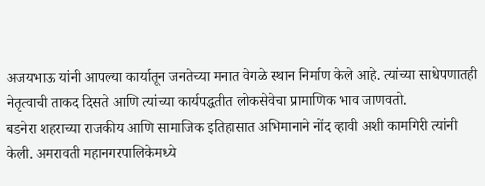अजयभाऊ यांनी आपल्या कार्यातून जनतेच्या मनात वेगळे स्थान निर्माण केले आहे. त्यांच्या साधेपणातही नेतृत्वाची ताकद दिसते आणि त्यांच्या कार्यपद्धतीत लोकसेवेचा प्रामाणिक भाव जाणवतो.
बडनेरा शहराच्या राजकीय आणि सामाजिक इतिहासात अभिमानाने नोंद व्हावी अशी कामगिरी त्यांनी केली. अमरावती महानगरपालिकेमध्ये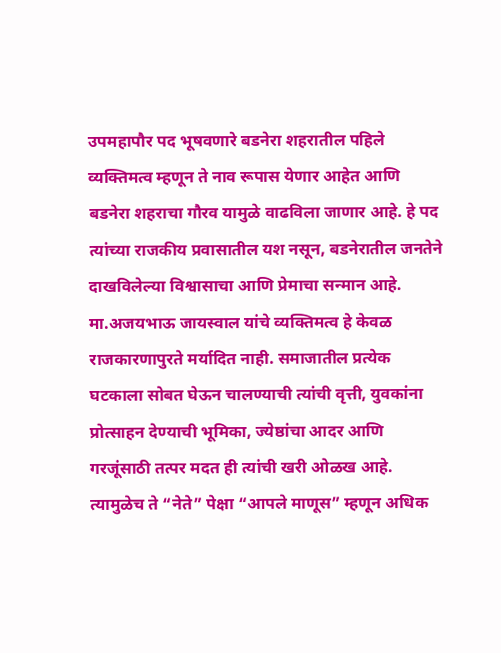उपमहापौर पद भूषवणारे बडनेरा शहरातील पहिले व्यक्तिमत्व म्हणून ते नाव रूपास येणार आहेत आणि बडनेरा शहराचा गौरव यामुळे वाढविला जाणार आहे. हे पद त्यांच्या राजकीय प्रवासातील यश नसून, बडनेरातील जनतेने दाखविलेल्या विश्वासाचा आणि प्रेमाचा सन्मान आहे.
मा.अजयभाऊ जायस्वाल यांचे व्यक्तिमत्व हे केवळ राजकारणापुरते मर्यादित नाही. समाजातील प्रत्येक घटकाला सोबत घेऊन चालण्याची त्यांची वृत्ती, युवकांना प्रोत्साहन देण्याची भूमिका, ज्येष्ठांचा आदर आणि गरजूंसाठी तत्पर मदत ही त्यांची खरी ओळख आहे. त्यामुळेच ते “नेते” पेक्षा “आपले माणूस” म्हणून अधिक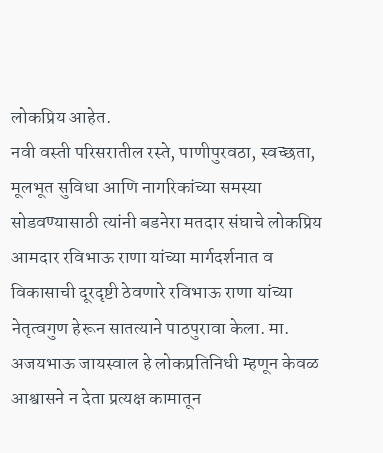लोकप्रिय आहेत.
नवी वस्ती परिसरातील रस्ते, पाणीपुरवठा, स्वच्छता, मूलभूत सुविधा आणि नागरिकांच्या समस्या सोडवण्यासाठी त्यांनी बडनेरा मतदार संघाचे लोकप्रिय आमदार रविभाऊ राणा यांच्या मार्गदर्शनात व विकासाची दूरदृष्टी ठेवणारे रविभाऊ राणा यांच्या नेतृत्वगुण हेरून सातत्याने पाठपुरावा केला. मा. अजयभाऊ जायस्वाल हे लोकप्रतिनिधी म्हणून केवळ आश्वासने न देता प्रत्यक्ष कामातून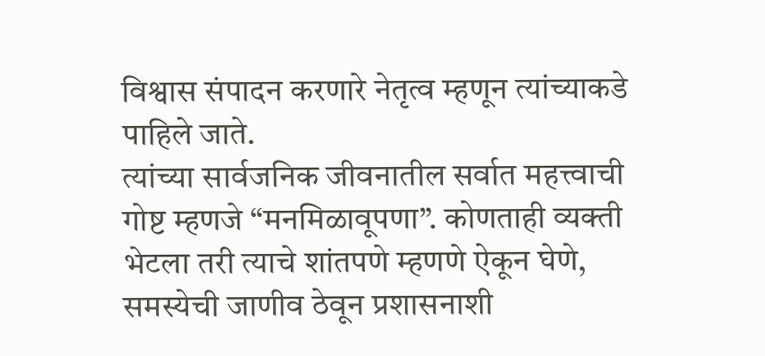विश्वास संपादन करणारे नेतृत्व म्हणून त्यांच्याकडे पाहिले जाते.
त्यांच्या सार्वजनिक जीवनातील सर्वात महत्त्वाची गोष्ट म्हणजे “मनमिळावूपणा”. कोणताही व्यक्ती भेटला तरी त्याचे शांतपणे म्हणणे ऐकून घेणे, समस्येची जाणीव ठेवून प्रशासनाशी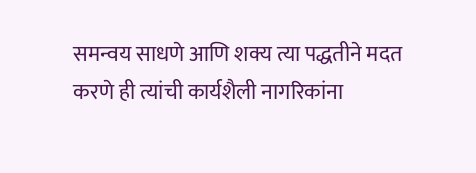समन्वय साधणे आणि शक्य त्या पद्धतीने मदत करणे ही त्यांची कार्यशैली नागरिकांना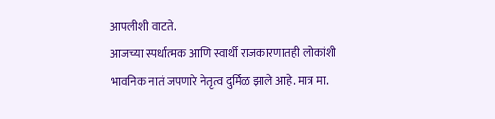आपलीशी वाटते.
आजच्या स्पर्धात्मक आणि स्वार्थी राजकारणातही लोकांशी भावनिक नातं जपणारे नेतृत्व दुर्मिळ झाले आहे. मात्र मा.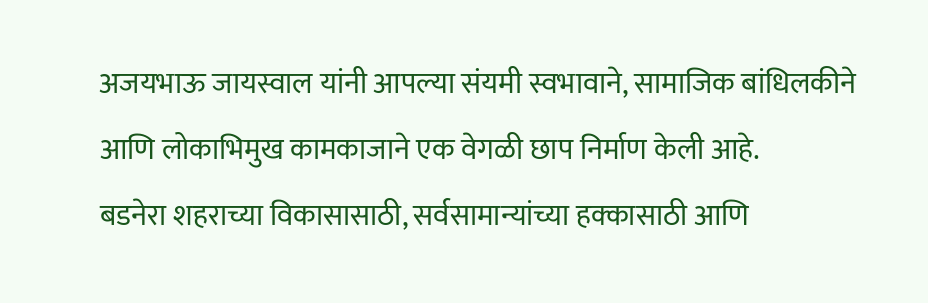अजयभाऊ जायस्वाल यांनी आपल्या संयमी स्वभावाने, सामाजिक बांधिलकीने आणि लोकाभिमुख कामकाजाने एक वेगळी छाप निर्माण केली आहे.
बडनेरा शहराच्या विकासासाठी, सर्वसामान्यांच्या हक्कासाठी आणि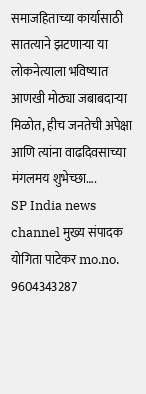समाजहिताच्या कार्यासाठी सातत्याने झटणाऱ्या या लोकनेत्याला भविष्यात आणखी मोठ्या जबाबदाऱ्या मिळोत, हीच जनतेची अपेक्षा आणि त्यांना वाढदिवसाच्या मंगलमय शुभेच्छा….
SP India news channel मुख्य संपादक योगिता पाटेकर mo.no. 9604343287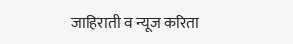जाहिराती व न्यूज करिता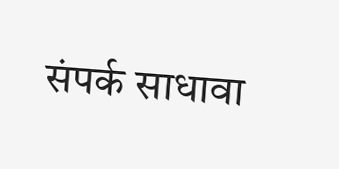संपर्क साधावा